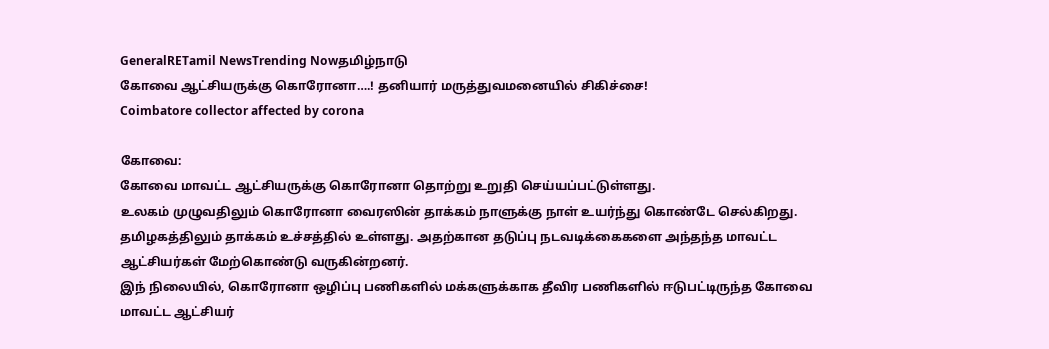GeneralRETamil NewsTrending Nowதமிழ்நாடு
கோவை ஆட்சியருக்கு கொரோனா….! தனியார் மருத்துவமனையில் சிகிச்சை!
Coimbatore collector affected by corona

கோவை:
கோவை மாவட்ட ஆட்சியருக்கு கொரோனா தொற்று உறுதி செய்யப்பட்டுள்ளது.
உலகம் முழுவதிலும் கொரோனா வைரஸின் தாக்கம் நாளுக்கு நாள் உயர்ந்து கொண்டே செல்கிறது. தமிழகத்திலும் தாக்கம் உச்சத்தில் உள்ளது. அதற்கான தடுப்பு நடவடிக்கைகளை அந்தந்த மாவட்ட ஆட்சியர்கள் மேற்கொண்டு வருகின்றனர்.
இந் நிலையில், கொரோனா ஒழிப்பு பணிகளில் மக்களுக்காக தீவிர பணிகளில் ஈடுபட்டிருந்த கோவை மாவட்ட ஆட்சியர்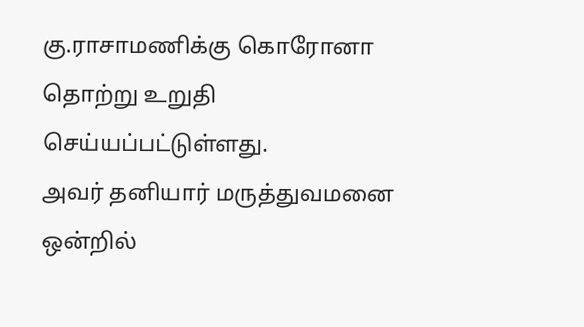கு.ராசாமணிக்கு கொரோனா தொற்று உறுதி செய்யப்பட்டுள்ளது.
அவர் தனியார் மருத்துவமனை ஒன்றில்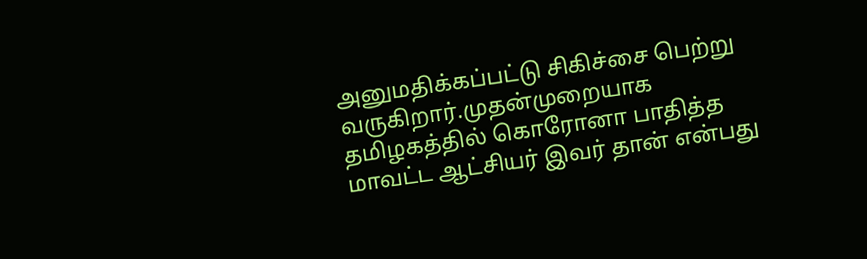அனுமதிக்கப்பட்டு சிகிச்சை பெற்று வருகிறார்.முதன்முறையாக தமிழகத்தில் கொரோனா பாதித்த மாவட்ட ஆட்சியர் இவர் தான் என்பது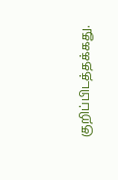குறிப்பிடத்தக்கது.